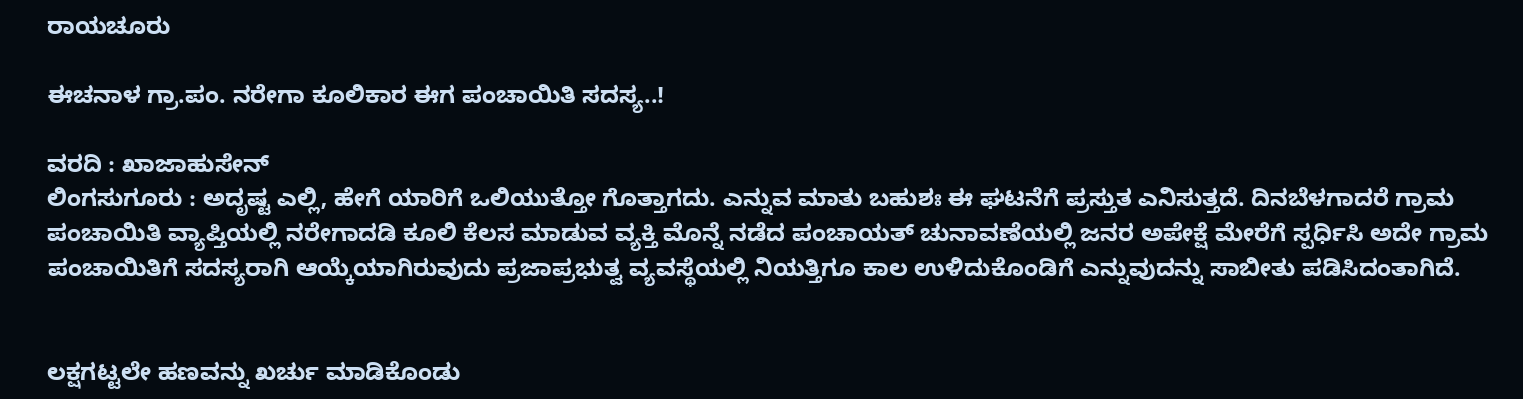ರಾಯಚೂರು

ಈಚನಾಳ ಗ್ರಾ.ಪಂ. ನರೇಗಾ ಕೂಲಿಕಾರ ಈಗ ಪಂಚಾಯಿತಿ ಸದಸ್ಯ..!

ವರದಿ : ಖಾಜಾಹುಸೇನ್
ಲಿಂಗಸುಗೂರು : ಅದೃಷ್ಟ ಎಲ್ಲಿ, ಹೇಗೆ ಯಾರಿಗೆ ಒಲಿಯುತ್ತೋ ಗೊತ್ತಾಗದು. ಎನ್ನುವ ಮಾತು ಬಹುಶಃ ಈ ಘಟನೆಗೆ ಪ್ರಸ್ತುತ ಎನಿಸುತ್ತದೆ. ದಿನಬೆಳಗಾದರೆ ಗ್ರಾಮ ಪಂಚಾಯಿತಿ ವ್ಯಾಪ್ತಿಯಲ್ಲಿ ನರೇಗಾದಡಿ ಕೂಲಿ ಕೆಲಸ ಮಾಡುವ ವ್ಯಕ್ತಿ ಮೊನ್ನೆ ನಡೆದ ಪಂಚಾಯತ್ ಚುನಾವಣೆಯಲ್ಲಿ ಜನರ ಅಪೇಕ್ಷೆ ಮೇರೆಗೆ ಸ್ಪರ್ಧಿಸಿ ಅದೇ ಗ್ರಾಮ ಪಂಚಾಯಿತಿಗೆ ಸದಸ್ಯರಾಗಿ ಆಯ್ಕೆಯಾಗಿರುವುದು ಪ್ರಜಾಪ್ರಭುತ್ವ ವ್ಯವಸ್ಥೆಯಲ್ಲಿ ನಿಯತ್ತಿಗೂ ಕಾಲ ಉಳಿದುಕೊಂಡಿಗೆ ಎನ್ನುವುದನ್ನು ಸಾಬೀತು ಪಡಿಸಿದಂತಾಗಿದೆ.


ಲಕ್ಷಗಟ್ಟಲೇ ಹಣವನ್ನು ಖರ್ಚು ಮಾಡಿಕೊಂಡು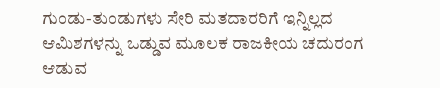ಗುಂಡು-ತುಂಡುಗಳು ಸೇರಿ ಮತದಾರರಿಗೆ ಇನ್ನಿಲ್ಲದ ಆಮಿಶಗಳನ್ನು ಒಡ್ಡುವ ಮೂಲಕ ರಾಜಕೀಯ ಚದುರಂಗ ಆಡುವ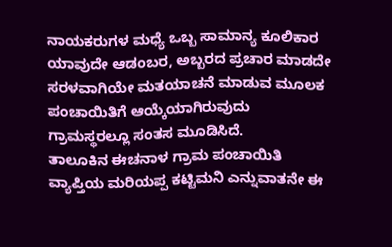ನಾಯಕರುಗಳ ಮಧ್ಯೆ ಒಬ್ಬ ಸಾಮಾನ್ಯ ಕೂಲಿಕಾರ ಯಾವುದೇ ಆಡಂಬರ, ಅಬ್ಬರದ ಪ್ರಚಾರ ಮಾಡದೇ ಸರಳವಾಗಿಯೇ ಮತಯಾಚನೆ ಮಾಡುವ ಮೂಲಕ ಪಂಚಾಯಿತಿಗೆ ಆಯ್ಕೆಯಾಗಿರುವುದು ಗ್ರಾಮಸ್ಥರಲ್ಲೂ ಸಂತಸ ಮೂಡಿಸಿದೆ.
ತಾಲೂಕಿನ ಈಚನಾಳ ಗ್ರಾಮ ಪಂಚಾಯಿತಿ ವ್ಯಾಪ್ತಿಯ ಮರಿಯಪ್ಪ ಕಟ್ಟಿಮನಿ ಎನ್ನುವಾತನೇ ಈ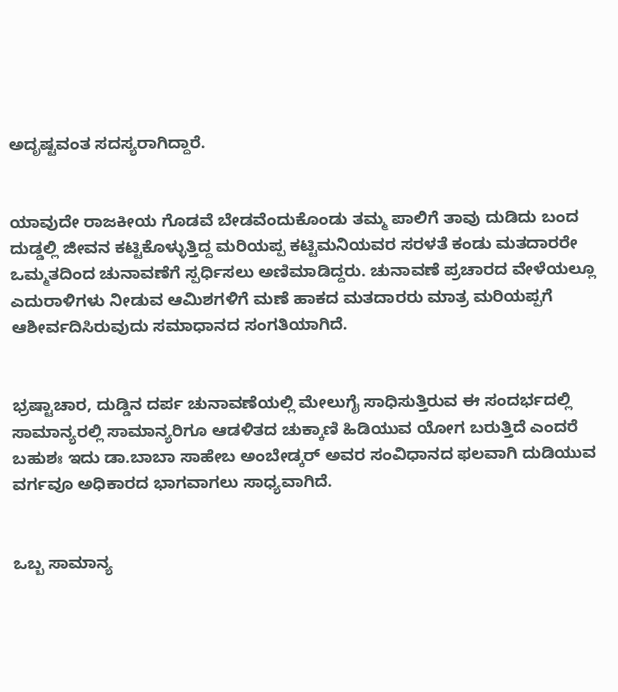ಅದೃಷ್ಟವಂತ ಸದಸ್ಯರಾಗಿದ್ದಾರೆ.


ಯಾವುದೇ ರಾಜಕೀಯ ಗೊಡವೆ ಬೇಡವೆಂದುಕೊಂಡು ತಮ್ಮ ಪಾಲಿಗೆ ತಾವು ದುಡಿದು ಬಂದ ದುಡ್ಡಲ್ಲಿ ಜೀವನ ಕಟ್ಟಿಕೊಳ್ಳುತ್ತಿದ್ದ ಮರಿಯಪ್ಪ ಕಟ್ಟಿಮನಿಯವರ ಸರಳತೆ ಕಂಡು ಮತದಾರರೇ ಒಮ್ಮತದಿಂದ ಚುನಾವಣೆಗೆ ಸ್ಪರ್ಧಿಸಲು ಅಣಿಮಾಡಿದ್ದರು. ಚುನಾವಣೆ ಪ್ರಚಾರದ ವೇಳೆಯಲ್ಲೂ ಎದುರಾಳಿಗಳು ನೀಡುವ ಆಮಿಶಗಳಿಗೆ ಮಣೆ ಹಾಕದ ಮತದಾರರು ಮಾತ್ರ ಮರಿಯಪ್ಪಗೆ ಆಶೀರ್ವದಿಸಿರುವುದು ಸಮಾಧಾನದ ಸಂಗತಿಯಾಗಿದೆ.


ಭ್ರಷ್ಟಾಚಾರ, ದುಡ್ಡಿನ ದರ್ಪ ಚುನಾವಣೆಯಲ್ಲಿ ಮೇಲುಗೈ ಸಾಧಿಸುತ್ತಿರುವ ಈ ಸಂದರ್ಭದಲ್ಲಿ ಸಾಮಾನ್ಯರಲ್ಲಿ ಸಾಮಾನ್ಯರಿಗೂ ಆಡಳಿತದ ಚುಕ್ಕಾಣಿ ಹಿಡಿಯುವ ಯೋಗ ಬರುತ್ತಿದೆ ಎಂದರೆ ಬಹುಶಃ ಇದು ಡಾ.ಬಾಬಾ ಸಾಹೇಬ ಅಂಬೇಡ್ಕರ್ ಅವರ ಸಂವಿಧಾನದ ಫಲವಾಗಿ ದುಡಿಯುವ ವರ್ಗವೂ ಅಧಿಕಾರದ ಭಾಗವಾಗಲು ಸಾಧ್ಯವಾಗಿದೆ.


ಒಬ್ಬ ಸಾಮಾನ್ಯ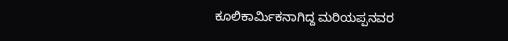ಕೂಲಿಕಾರ್ಮಿಕನಾಗಿದ್ದ ಮರಿಯಪ್ಪನವರ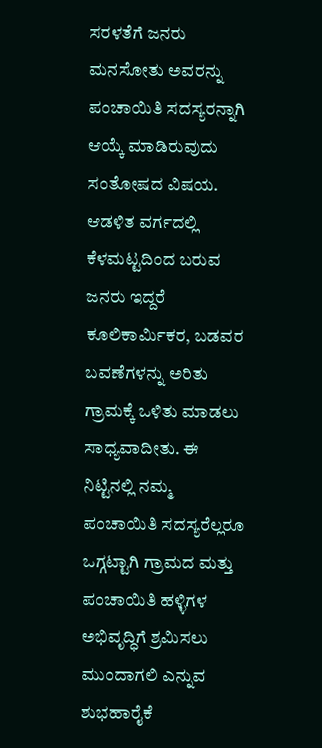ಸರಳತೆಗೆ ಜನರು ಮನಸೋತು ಅವರನ್ನು ಪಂಚಾಯಿತಿ ಸದಸ್ಯರನ್ನಾಗಿ ಆಯ್ಕೆ ಮಾಡಿರುವುದು ಸಂತೋಷದ ವಿಷಯ. ಆಡಳಿತ ವರ್ಗದಲ್ಲಿ ಕೆಳಮಟ್ಟದಿಂದ ಬರುವ ಜನರು ಇದ್ದರೆ ಕೂಲಿಕಾರ್ಮಿಕರ, ಬಡವರ ಬವಣೆಗಳನ್ನು ಅರಿತು ಗ್ರಾಮಕ್ಕೆ ಒಳಿತು ಮಾಡಲು ಸಾಧ್ಯವಾದೀತು. ಈ ನಿಟ್ಟಿನಲ್ಲಿ ನಮ್ಮ ಪಂಚಾಯಿತಿ ಸದಸ್ಯರೆಲ್ಲರೂ ಒಗ್ಗಟ್ಟಾಗಿ ಗ್ರಾಮದ ಮತ್ತು ಪಂಚಾಯಿತಿ ಹಳ್ಳಿಗಳ ಅಭಿವೃದ್ಧಿಗೆ ಶ್ರಮಿಸಲು ಮುಂದಾಗಲಿ ಎನ್ನುವ ಶುಭಹಾರೈಕೆ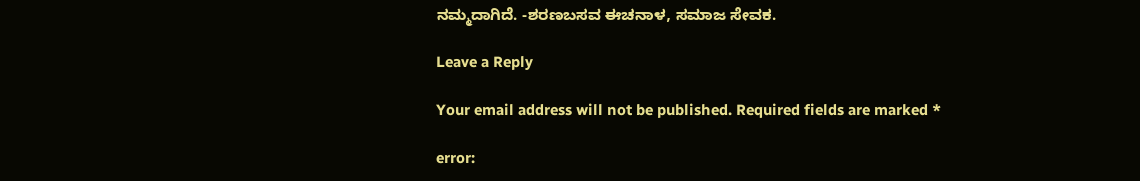ನಮ್ಮದಾಗಿದೆ. -ಶರಣಬಸವ ಈಚನಾಳ, ಸಮಾಜ ಸೇವಕ.

Leave a Reply

Your email address will not be published. Required fields are marked *

error: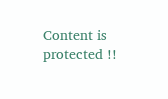Content is protected !!